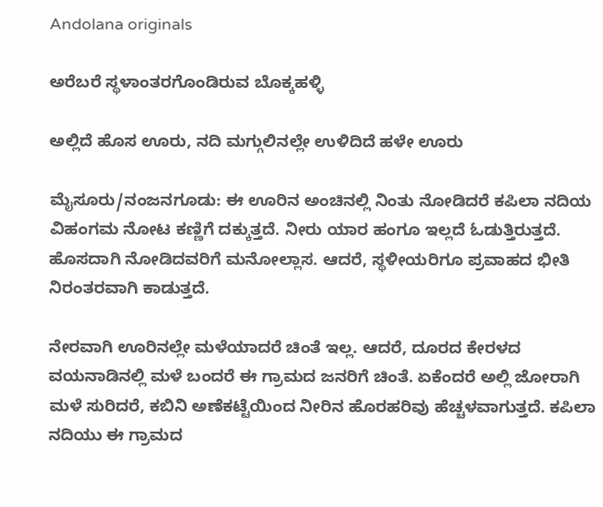Andolana originals

ಅರೆಬರೆ ಸ್ಥಳಾಂತರಗೊಂಡಿರುವ ಬೊಕ್ಕಹಳ್ಳಿ

ಅಲ್ಲಿದೆ ಹೊಸ ಊರು, ನದಿ ಮಗ್ಗುಲಿನಲ್ಲೇ ಉಳಿದಿದೆ ಹಳೇ ಊರು

ಮೈಸೂರು/ನಂಜನಗೂಡು: ಈ ಊರಿನ ಅಂಚಿನಲ್ಲಿ ನಿಂತು ನೋಡಿದರೆ ಕಪಿಲಾ ನದಿಯ ವಿಹಂಗಮ ನೋಟ ಕಣ್ಣಿಗೆ ದಕ್ಕುತ್ತದೆ. ನೀರು ಯಾರ ಹಂಗೂ ಇಲ್ಲದೆ ಓಡುತ್ತಿರುತ್ತದೆ. ಹೊಸದಾಗಿ ನೋಡಿದವರಿಗೆ ಮನೋಲ್ಲಾಸ. ಆದರೆ, ಸ್ಥಳೀಯರಿಗೂ ಪ್ರವಾಹದ ಭೀತಿ ನಿರಂತರವಾಗಿ ಕಾಡುತ್ತದೆ.

ನೇರವಾಗಿ ಊರಿನಲ್ಲೇ ಮಳೆಯಾದರೆ ಚಿಂತೆ ಇಲ್ಲ. ಆದರೆ, ದೂರದ ಕೇರಳದ ವಯನಾಡಿನಲ್ಲಿ ಮಳೆ ಬಂದರೆ ಈ ಗ್ರಾಮದ ಜನರಿಗೆ ಚಿಂತೆ. ಏಕೆಂದರೆ ಅಲ್ಲಿ ಜೋರಾಗಿ ಮಳೆ ಸುರಿದರೆ, ಕಬಿನಿ ಅಣೆಕಟ್ಟೆಯಿಂದ ನೀರಿನ ಹೊರಹರಿವು ಹೆಚ್ಚಳವಾಗುತ್ತದೆ. ಕಪಿಲಾ ನದಿಯು ಈ ಗ್ರಾಮದ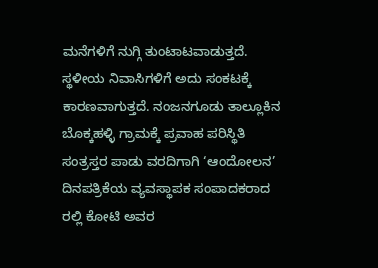ಮನೆಗಳಿಗೆ ನುಗ್ಗಿ ತುಂಟಾಟವಾಡುತ್ತದೆ. ಸ್ಥಳೀಯ ನಿವಾಸಿಗಳಿಗೆ ಅದು ಸಂಕಟಕ್ಕೆ ಕಾರಣವಾಗುತ್ತದೆ. ನಂಜನಗೂಡು ತಾಲ್ಲೂಕಿನ ಬೊಕ್ಕಹಳ್ಳಿ ಗ್ರಾಮಕ್ಕೆ ಪ್ರವಾಹ ಪರಿಸ್ಥಿತಿ ಸಂತ್ರಸ್ತರ ಪಾಡು ವರದಿಗಾಗಿ ‘ಆಂದೋಲನ’ ದಿನಪತ್ರಿಕೆಯ ವ್ಯವಸ್ಥಾಪಕ ಸಂಪಾದಕರಾದ ರಲ್ಲಿ ಕೋಟಿ ಅವರ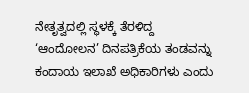ನೇತೃತ್ವದಲ್ಲಿ ಸ್ಥಳಕ್ಕೆ ತೆರಳಿದ್ದ ‘ಆಂದೋಲನ’ ದಿನಪತ್ರಿಕೆಯ ತಂಡವನ್ನು ಕಂದಾಯ ಇಲಾಖೆ ಅಧಿಕಾರಿಗಳು ಎಂದು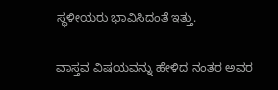ಸ್ಥಳೀಯರು ಭಾವಿಸಿದಂತೆ ಇತ್ತು.

ವಾಸ್ತವ ವಿಷಯವನ್ನು ಹೇಳಿದ ನಂತರ ಅವರ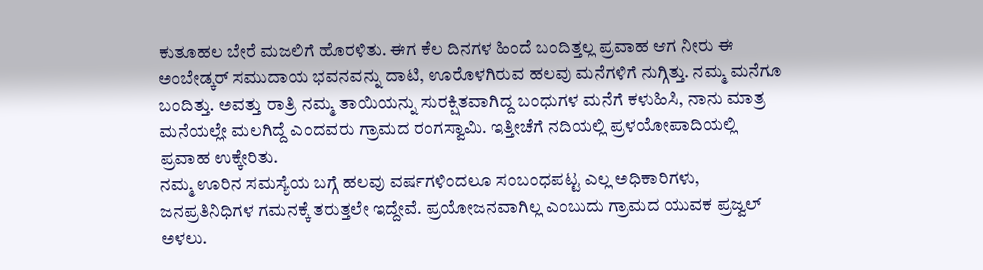ಕುತೂಹಲ ಬೇರೆ ಮಜಲಿಗೆ ಹೊರಳಿತು. ಈಗ ಕೆಲ ದಿನಗಳ ಹಿಂದೆ ಬಂದಿತ್ತಲ್ಲ ಪ್ರವಾಹ ಆಗ ನೀರು ಈ ಅಂಬೇಡ್ಕ‌ರ್ ಸಮುದಾಯ ಭವನವನ್ನು ದಾಟಿ, ಊರೊಳಗಿರುವ ಹಲವು ಮನೆಗಳಿಗೆ ನುಗ್ಗಿತ್ತು. ನಮ್ಮ ಮನೆಗೂ ಬಂದಿತ್ತು. ಅವತ್ತು ರಾತ್ರಿ ನಮ್ಮ ತಾಯಿಯನ್ನು ಸುರಕ್ಷಿತವಾಗಿದ್ದ ಬಂಧುಗಳ ಮನೆಗೆ ಕಳುಹಿಸಿ, ನಾನು ಮಾತ್ರ ಮನೆಯಲ್ಲೇ ಮಲಗಿದ್ದೆ ಎಂದವರು ಗ್ರಾಮದ ರಂಗಸ್ವಾಮಿ. ಇತ್ತೀಚೆಗೆ ನದಿಯಲ್ಲಿ ಪ್ರಳಯೋಪಾದಿಯಲ್ಲಿ ಪ್ರವಾಹ ಉಕ್ಕೇರಿತು.
ನಮ್ಮ ಊರಿನ ಸಮಸ್ಯೆಯ ಬಗ್ಗೆ ಹಲವು ವರ್ಷಗಳಿಂದಲೂ ಸಂಬಂಧಪಟ್ಟ ಎಲ್ಲ ಅಧಿಕಾರಿಗಳು, ಜನಪ್ರತಿನಿಧಿಗಳ ಗಮನಕ್ಕೆ ತರುತ್ತಲೇ ಇದ್ದೇವೆ. ಪ್ರಯೋಜನವಾಗಿಲ್ಲ ಎಂಬುದು ಗ್ರಾಮದ ಯುವಕ ಪ್ರಜ್ವಲ್ ಅಳಲು.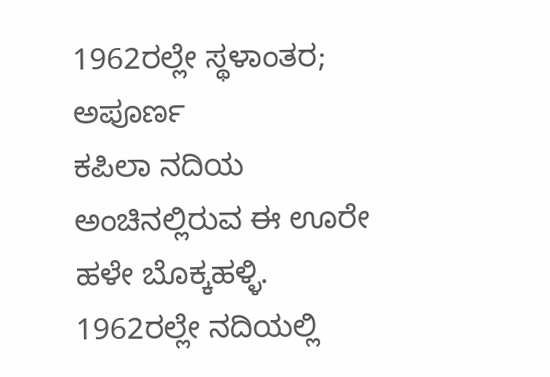1962ರಲ್ಲೇ ಸ್ಥಳಾಂತರ; ಅಪೂರ್ಣ
ಕಪಿಲಾ ನದಿಯ ಅಂಚಿನಲ್ಲಿರುವ ಈ ಊರೇ ಹಳೇ ಬೊಕ್ಕಹಳ್ಳಿ. 1962ರಲ್ಲೇ ನದಿಯಲ್ಲಿ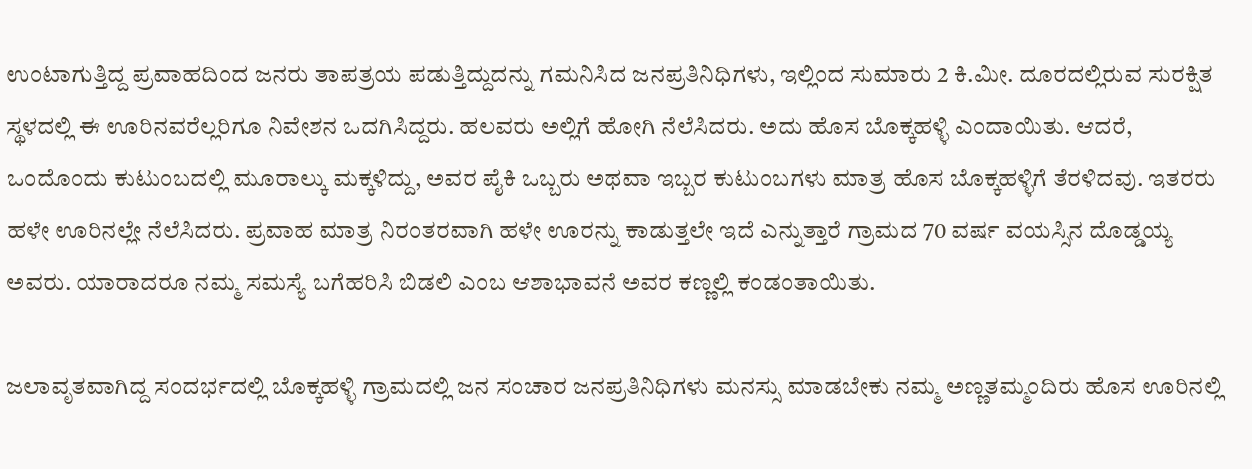ಉಂಟಾಗುತ್ತಿದ್ದ ಪ್ರವಾಹದಿಂದ ಜನರು ತಾಪತ್ರಯ ಪಡುತ್ತಿದ್ದುದನ್ನು ಗಮನಿಸಿದ ಜನಪ್ರತಿನಿಧಿಗಳು, ಇಲ್ಲಿಂದ ಸುಮಾರು 2 ಕಿ.ಮೀ. ದೂರದಲ್ಲಿರುವ ಸುರಕ್ಷಿತ ಸ್ಥಳದಲ್ಲಿ ಈ ಊರಿನವರೆಲ್ಲರಿಗೂ ನಿವೇಶನ ಒದಗಿಸಿದ್ದರು. ಹಲವರು ಅಲ್ಲಿಗೆ ಹೋಗಿ ನೆಲೆಸಿದರು. ಅದು ಹೊಸ ಬೊಕ್ಕಹಳ್ಳಿ ಎಂದಾಯಿತು. ಆದರೆ, ಒಂದೊಂದು ಕುಟುಂಬದಲ್ಲಿ ಮೂರಾಲ್ಕು ಮಕ್ಕಳಿದ್ದು, ಅವರ ಪೈಕಿ ಒಬ್ಬರು ಅಥವಾ ಇಬ್ಬರ ಕುಟುಂಬಗಳು ಮಾತ್ರ ಹೊಸ ಬೊಕ್ಕಹಳ್ಳಿಗೆ ತೆರಳಿದವು. ಇತರರು ಹಳೇ ಊರಿನಲ್ಲೇ ನೆಲೆಸಿದರು. ಪ್ರವಾಹ ಮಾತ್ರ ನಿರಂತರವಾಗಿ ಹಳೇ ಊರನ್ನು ಕಾಡುತ್ತಲೇ ಇದೆ ಎನ್ನುತ್ತಾರೆ ಗ್ರಾಮದ 70 ವರ್ಷ ವಯಸ್ಸಿನ ದೊಡ್ಡಯ್ಯ ಅವರು. ಯಾರಾದರೂ ನಮ್ಮ ಸಮಸ್ಯೆ ಬಗೆಹರಿಸಿ ಬಿಡಲಿ ಎಂಬ ಆಶಾಭಾವನೆ ಅವರ ಕಣ್ಣಲ್ಲಿ ಕಂಡಂತಾಯಿತು.

ಜಲಾವೃತವಾಗಿದ್ದ ಸಂದರ್ಭದಲ್ಲಿ ಬೊಕ್ಕಹಳ್ಳಿ ಗ್ರಾಮದಲ್ಲಿ ಜನ ಸಂಚಾರ ಜನಪ್ರತಿನಿಧಿಗಳು ಮನಸ್ಸು ಮಾಡಬೇಕು ನಮ್ಮ ಅಣ್ಣತಮ್ಮಂದಿರು ಹೊಸ ಊರಿನಲ್ಲಿ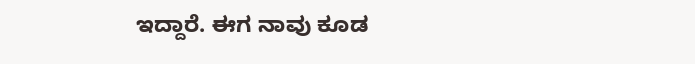ಇದ್ದಾರೆ. ಈಗ ನಾವು ಕೂಡ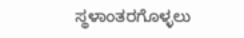ಸ್ಥಳಾಂತರಗೊಳ್ಳಲು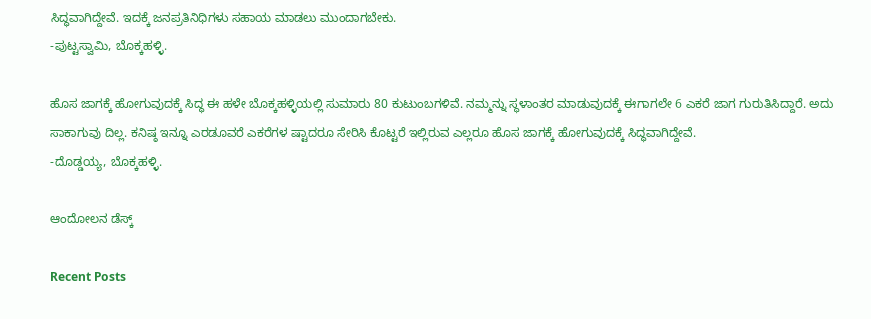ಸಿದ್ಧವಾಗಿದ್ದೇವೆ. ಇದಕ್ಕೆ ಜನಪ್ರತಿನಿಧಿಗಳು ಸಹಾಯ ಮಾಡಲು ಮುಂದಾಗಬೇಕು.
-ಪುಟ್ಟಸ್ವಾಮಿ, ಬೊಕ್ಕಹಳ್ಳಿ.

ಹೊಸ ಜಾಗಕ್ಕೆ ಹೋಗುವುದಕ್ಕೆ ಸಿದ್ಧ ಈ ಹಳೇ ಬೊಕ್ಕಹಳ್ಳಿಯಲ್ಲಿ ಸುಮಾರು 80 ಕುಟುಂಬಗಳಿವೆ. ನಮ್ಮನ್ನು ಸ್ಥಳಾಂತರ ಮಾಡುವುದಕ್ಕೆ ಈಗಾಗಲೇ 6 ಎಕರೆ ಜಾಗ ಗುರುತಿಸಿದ್ದಾರೆ. ಅದು ಸಾಕಾಗುವು ದಿಲ್ಲ. ಕನಿಷ್ಠ ಇನ್ನೂ ಎರಡೂವರೆ ಎಕರೆಗಳ ಷ್ಟಾದರೂ ಸೇರಿಸಿ ಕೊಟ್ಟರೆ ಇಲ್ಲಿರುವ ಎಲ್ಲರೂ ಹೊಸ ಜಾಗಕ್ಕೆ ಹೋಗುವುದಕ್ಕೆ ಸಿದ್ಧವಾಗಿದ್ದೇವೆ.
-ದೊಡ್ಡಯ್ಯ, ಬೊಕ್ಕಹಳ್ಳಿ.

ಆಂದೋಲನ ಡೆಸ್ಕ್

Recent Posts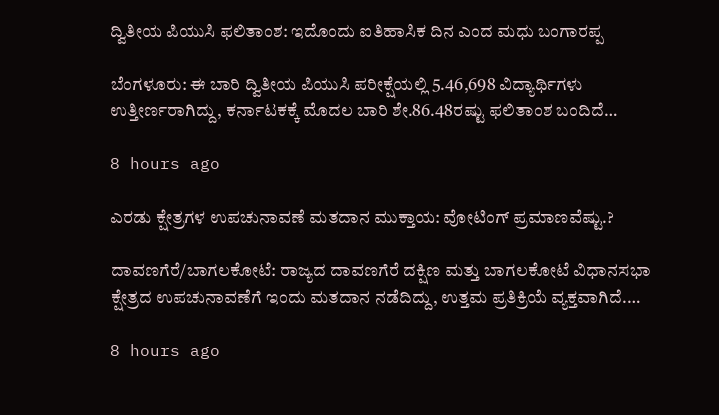ದ್ವಿತೀಯ ಪಿಯುಸಿ ಫಲಿತಾಂಶ: ಇದೊಂದು ಐತಿಹಾಸಿಕ ದಿನ ಎಂದ ಮಧು ಬಂಗಾರಪ್ಪ

ಬೆಂಗಳೂರು: ಈ ಬಾರಿ ದ್ವಿತೀಯ ಪಿಯುಸಿ ಪರೀಕ್ಷೆಯಲ್ಲಿ 5.46,698 ವಿದ್ಯಾರ್ಥಿಗಳು ಉತ್ತೀರ್ಣರಾಗಿದ್ದು, ಕರ್ನಾಟಕಕ್ಕೆ ಮೊದಲ ಬಾರಿ ಶೇ.86.48ರಷ್ಟು ಫಲಿತಾಂಶ ಬಂದಿದೆ…

8 hours ago

ಎರಡು ಕ್ಷೇತ್ರಗಳ ಉಪಚುನಾವಣೆ ಮತದಾನ ಮುಕ್ತಾಯ: ವೋಟಿಂಗ್‌ ಪ್ರಮಾಣವೆಷ್ಟು.?

ದಾವಣಗೆರೆ/ಬಾಗಲಕೋಟೆ: ರಾಜ್ಯದ ದಾವಣಗೆರೆ ದಕ್ಷಿಣ ಮತ್ತು ಬಾಗಲಕೋಟೆ ವಿಧಾನಸಭಾ ಕ್ಷೇತ್ರದ ಉಪಚುನಾವಣೆಗೆ ಇಂದು ಮತದಾನ ನಡೆದಿದ್ದು, ಉತ್ತಮ ಪ್ರತಿಕ್ರಿಯೆ ವ್ಯಕ್ತವಾಗಿದೆ.…

8 hours ago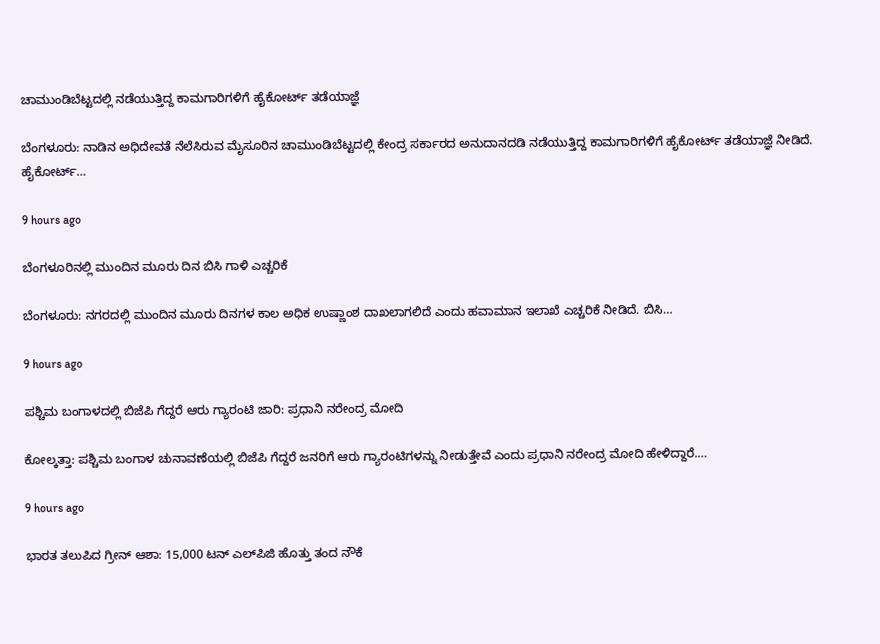ಚಾಮುಂಡಿಬೆಟ್ಟದಲ್ಲಿ ನಡೆಯುತ್ತಿದ್ದ ಕಾಮಗಾರಿಗಳಿಗೆ ಹೈಕೋರ್ಟ್‌ ತಡೆಯಾಜ್ಞೆ

ಬೆಂಗಳೂರು: ನಾಡಿನ ಅಧಿದೇವತೆ ನೆಲೆಸಿರುವ ಮೈಸೂರಿನ ಚಾಮುಂಡಿಬೆಟ್ಟದಲ್ಲಿ ಕೇಂದ್ರ ಸರ್ಕಾರದ ಅನುದಾನದಡಿ ನಡೆಯುತ್ತಿದ್ದ ಕಾಮಗಾರಿಗಳಿಗೆ ಹೈಕೋರ್ಟ್‌ ತಡೆಯಾಜ್ಞೆ ನೀಡಿದೆ. ಹೈಕೋರ್ಟ್‌…

9 hours ago

ಬೆಂಗಳೂರಿನಲ್ಲಿ ಮುಂದಿನ ಮೂರು ದಿನ ಬಿಸಿ ಗಾಳಿ ಎಚ್ಚರಿಕೆ

ಬೆಂಗಳೂರು: ನಗರದಲ್ಲಿ ಮುಂದಿನ ಮೂರು ದಿನಗಳ ಕಾಲ ಅಧಿಕ ಉಷ್ಣಾಂಶ ದಾಖಲಾಗಲಿದೆ ಎಂದು ಹವಾಮಾನ ಇಲಾಖೆ ಎಚ್ಚರಿಕೆ ನೀಡಿದೆ. ಬಿಸಿ…

9 hours ago

ಪಶ್ಚಿಮ ಬಂಗಾಳದಲ್ಲಿ ಬಿಜೆಪಿ ಗೆದ್ದರೆ ಆರು ಗ್ಯಾರಂಟಿ ಜಾರಿ: ಪ್ರಧಾನಿ ನರೇಂದ್ರ ಮೋದಿ

ಕೋಲ್ಕತ್ತಾ: ಪಶ್ಚಿಮ ಬಂಗಾಳ ಚುನಾವಣೆಯಲ್ಲಿ ಬಿಜೆಪಿ ಗೆದ್ದರೆ ಜನರಿಗೆ ಆರು ಗ್ಯಾರಂಟಿಗಳನ್ನು ನೀಡುತ್ತೇವೆ ಎಂದು ಪ್ರಧಾನಿ ನರೇಂದ್ರ ಮೋದಿ ಹೇಳಿದ್ದಾರೆ.…

9 hours ago

ಭಾರತ ತಲುಪಿದ ಗ್ರೀನ್‌ ಆಶಾ: 15,000 ಟನ್‌ ಎಲ್‌ಪಿಜಿ ಹೊತ್ತು ತಂದ ನೌಕೆ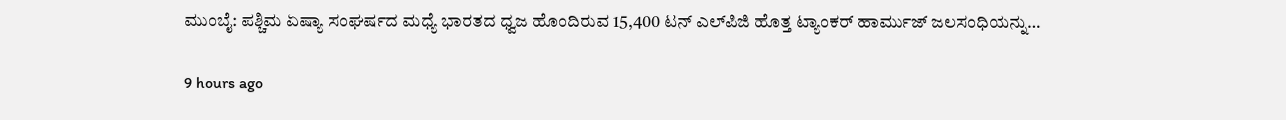ಮುಂಬೈ: ಪಶ್ಚಿಮ ಏಷ್ಯಾ ಸಂಘರ್ಷದ ಮಧ್ಯೆ ಭಾರತದ ಧ್ವಜ ಹೊಂದಿರುವ 15,400 ಟನ್‌ ಎಲ್‌ಪಿಜಿ ಹೊತ್ತ ಟ್ಯಾಂಕರ್‌ ಹಾರ್ಮುಜ್‌ ಜಲಸಂಧಿಯನ್ನು…

9 hours ago